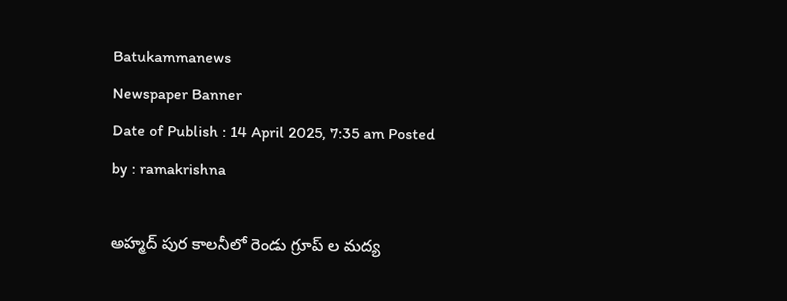Batukammanews
Newspaper Banner
Date of Publish : 14 April 2025, 7:35 am Posted by : ramakrishna

అహ్మద్ పుర కాలనీలో రెండు గ్రూప్ ల మద్య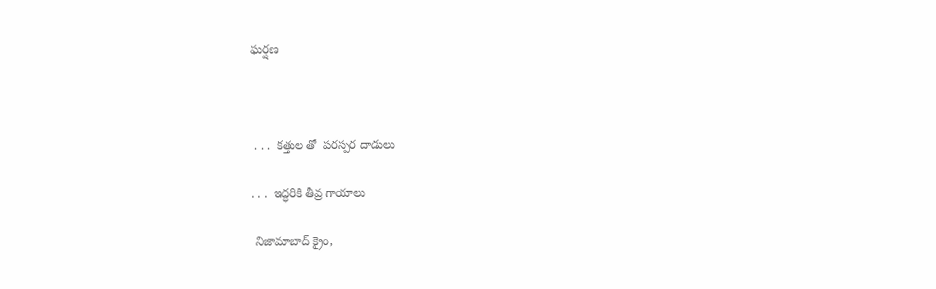ఘర్షణ



 . . .  కత్తుల తో  పరస్పర దాడులు

. . .  ఇద్ధరికి తీవ్ర గాయాలు

 నిజామాబాద్ క్రైం,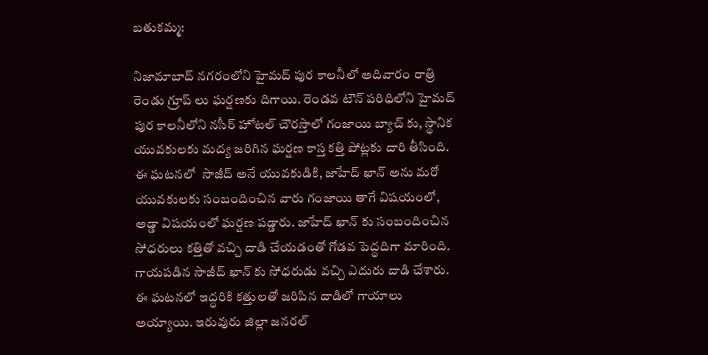బతుకమ్మ:

నిజామాబాద్ నగరంలోని హైమద్ పుర కాలనీలో అదివారం రాత్రి రెండు గ్రూప్ లు ఘర్షణకు దిగాయి. రెండవ టౌన్ పరిధిలోని హైమద్ పుర కాలనీలోని నసీర్ హోటల్ చౌరస్తాలో గంజాయి బ్యాచ్ కు, స్థానిక యువకులకు మద్య జరిగిన ఘర్షణ కాస్త కత్తి పోట్లకు దారి తీసింది. ఈ ఘటనలో  సాజీద్ అనే యువకుడికి, జాహేద్ ఖాన్ అను మరో యువకులకు సంబందించిన వారు గంజాయి తాగే విషయంలో, అడ్డా విషయంలో ఘర్షణ పడ్డారు. జాహేద్ ఖాన్ కు సంబందించిన సోధరులు కత్తితో వచ్చి దాడి చేయడంతో గోడవ పెద్ధదిగా మారింది. గాయపడిన సాజీద్ ఖాన్ కు సోధరుడు వచ్చి ఎదురు దాడి చేశారు. ఈ ఘటనలో ఇద్ధరికి కత్తులతో జరిపిన దాడిలో గాయాలు అయ్యాయి. ఇరువురు జిల్లా జనరల్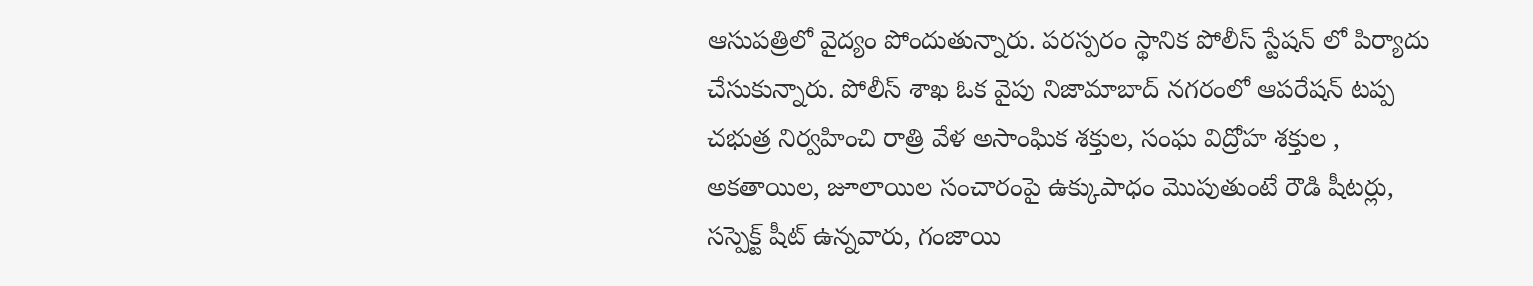ఆసుపత్రిలో వైద్యం పోందుతున్నారు. పరస్పరం స్థానిక పోలీస్ స్టేషన్ లో పిర్యాదు చేసుకున్నారు. పోలీస్ శాఖ ఓక వైపు నిజామాబాద్ నగరంలో ఆపరేషన్ టప్ప చభుత్ర నిర్వహించి రాత్రి వేళ అసాంఘిక శక్తుల, సంఘ విద్రోహ శక్తుల , అకతాయిల, జూలాయిల సంచారంపై ఉక్కుపాధం మొపుతుంటే రౌడి షీటర్లు, సస్పెక్ట్ షీట్ ఉన్నవారు, గంజాయి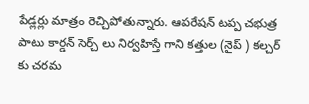పేడ్లర్లు మాత్రం రెచ్చిపోతున్నారు. ఆపరేషన్ టప్ప చభుత్ర పాటు కార్డన్ సెర్చ్ లు నిర్వహిస్తే గాని కత్తుల (నైప్ ) కల్చర్ కు చరమ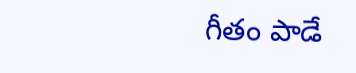గీతం పాడే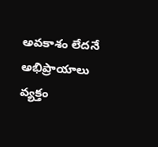అవకాశం లేదనే అభిప్రాయాలు వ్యక్తం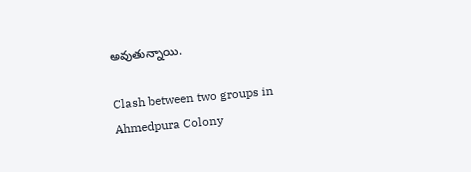అవుతున్నాయి.

Clash between two groups in Ahmedpura Colony